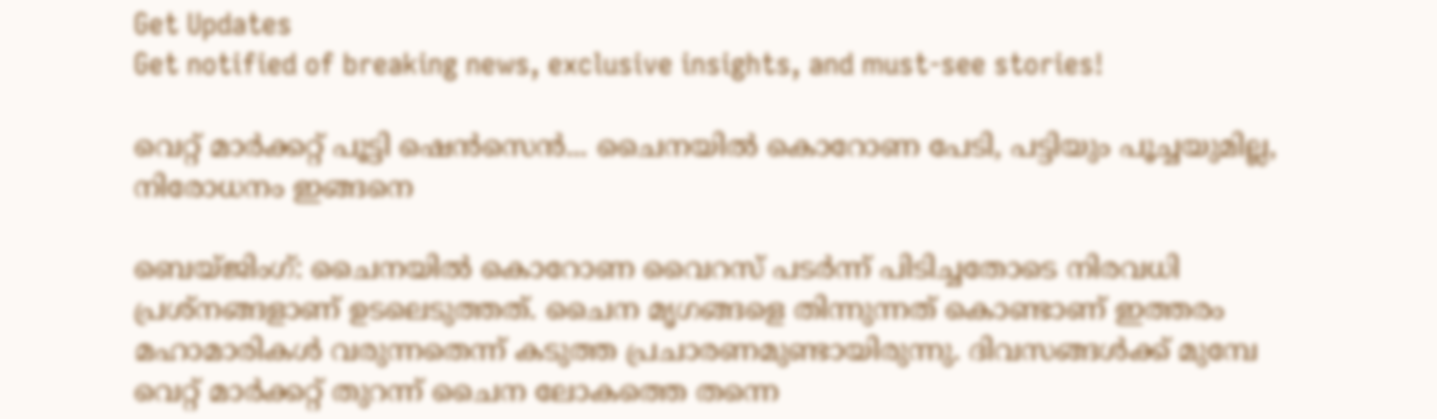Get Updates
Get notified of breaking news, exclusive insights, and must-see stories!

വെറ്റ് മാര്‍ക്കറ്റ് പൂട്ടി ഷെന്‍സെന്‍... ചൈനയില്‍ കൊറോണ പേടി, പട്ടിയും പൂച്ചയുമില്ല, നിരോധനം ഇങ്ങനെ

ബെയ്ജിംഗ്: ചൈനയില്‍ കൊറോണ വൈറസ് പടര്‍ന്ന് പിടിച്ചതോടെ നിരവധി പ്രശ്‌നങ്ങളാണ് ഉടലെടുത്തത്. ചൈന മൃഗങ്ങളെ തിന്നുന്നത് കൊണ്ടാണ് ഇത്തരം മഹാമാരികള്‍ വരുന്നതെന്ന് കടുത്ത പ്രചാരണമുണ്ടായിരുന്നു. ദിവസങ്ങള്‍ക്ക് മുമ്പേ വെറ്റ് മാര്‍ക്കറ്റ് തുറന്ന് ചൈന ലോകത്തെ തന്നെ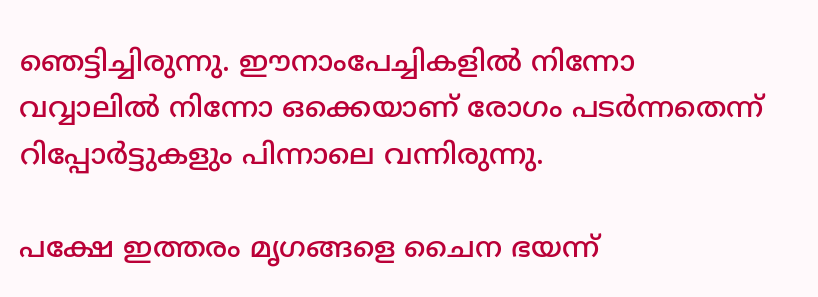ഞെട്ടിച്ചിരുന്നു. ഈനാംപേച്ചികളില്‍ നിന്നോ വവ്വാലില്‍ നിന്നോ ഒക്കെയാണ് രോഗം പടര്‍ന്നതെന്ന് റിപ്പോര്‍ട്ടുകളും പിന്നാലെ വന്നിരുന്നു.

പക്ഷേ ഇത്തരം മൃഗങ്ങളെ ചൈന ഭയന്ന്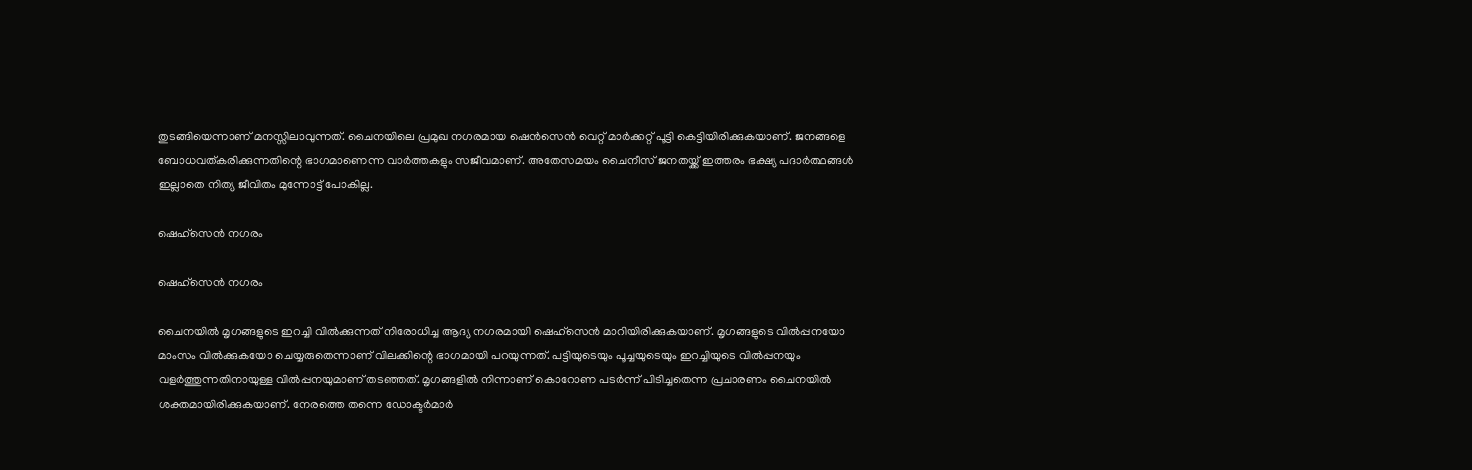തുടങ്ങിയെന്നാണ് മനസ്സിലാവുന്നത്. ചൈനയിലെ പ്രമുഖ നഗരമായ ഷെന്‍സെന്‍ വെറ്റ് മാര്‍ക്കറ്റ് പൂട്ടി കെട്ടിയിരിക്കുകയാണ്. ജനങ്ങളെ ബോധവത്കരിക്കുന്നതിന്റെ ഭാഗമാണെന്ന വാര്‍ത്തകളും സജീവമാണ്. അതേസമയം ചൈനീസ് ജനതയ്ക്ക് ഇത്തരം ഭക്ഷ്യ പദാര്‍ത്ഥങ്ങള്‍ ഇല്ലാതെ നിത്യ ജീവിതം മുന്നോട്ട് പോകില്ല.

ഷെഹ്‌സെന്‍ നഗരം

ഷെഹ്‌സെന്‍ നഗരം

ചൈനയില്‍ മൃഗങ്ങളുടെ ഇറച്ചി വില്‍ക്കുന്നത് നിരോധിച്ച ആദ്യ നഗരമായി ഷെഹ്‌സെന്‍ മാറിയിരിക്കുകയാണ്. മൃഗങ്ങളുടെ വില്‍പ്പനയോ മാംസം വില്‍ക്കുകയോ ചെയ്യരുതെന്നാണ് വിലക്കിന്റെ ഭാഗമായി പറയുന്നത്. പട്ടിയുടെയും പൂച്ചയുടെയും ഇറച്ചിയുടെ വില്‍പ്പനയും വളര്‍ത്തുന്നതിനായുള്ള വില്‍പ്പനയുമാണ് തടഞ്ഞത്. മൃഗങ്ങളില്‍ നിന്നാണ് കൊറോണ പടര്‍ന്ന് പിടിച്ചതെന്ന പ്രചാരണം ചൈനയില്‍ ശക്തമായിരിക്കുകയാണ്. നേരത്തെ തന്നെ ഡോക്ടര്‍മാര്‍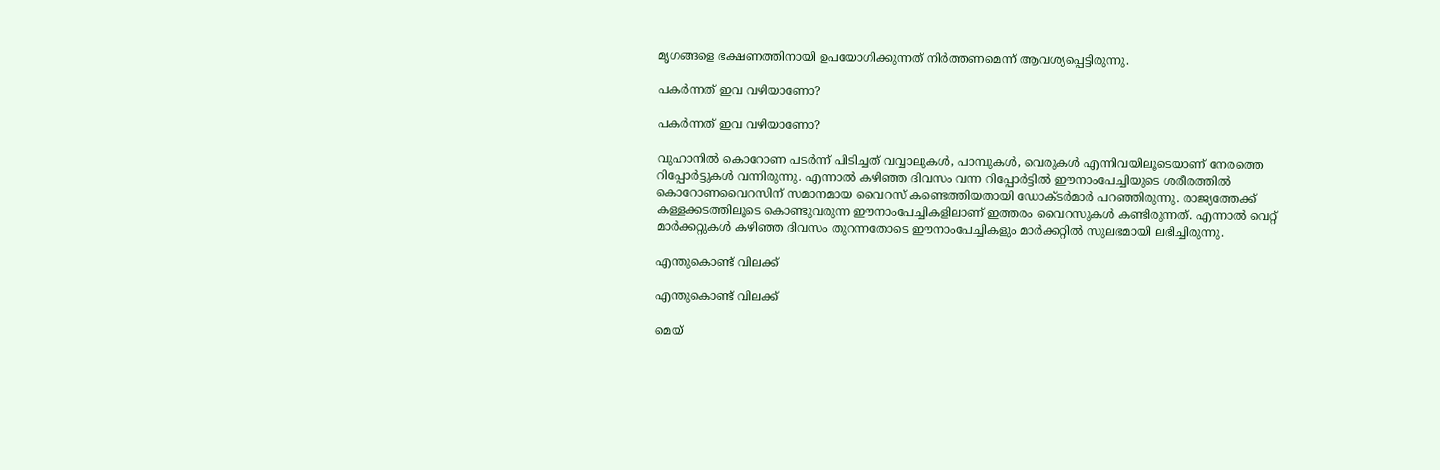മൃഗങ്ങളെ ഭക്ഷണത്തിനായി ഉപയോഗിക്കുന്നത് നിര്‍ത്തണമെന്ന് ആവശ്യപ്പെട്ടിരുന്നു.

പകര്‍ന്നത് ഇവ വഴിയാണോ?

പകര്‍ന്നത് ഇവ വഴിയാണോ?

വുഹാനില്‍ കൊറോണ പടര്‍ന്ന് പിടിച്ചത് വവ്വാലുകള്‍, പാമ്പുകള്‍, വെരുകള്‍ എന്നിവയിലൂടെയാണ് നേരത്തെ റിപ്പോര്‍ട്ടുകള്‍ വന്നിരുന്നു. എന്നാല്‍ കഴിഞ്ഞ ദിവസം വന്ന റിപ്പോര്‍ട്ടില്‍ ഈനാംപേച്ചിയുടെ ശരീരത്തില്‍ കൊറോണവൈറസിന് സമാനമായ വൈറസ് കണ്ടെത്തിയതായി ഡോക്ടര്‍മാര്‍ പറഞ്ഞിരുന്നു. രാജ്യത്തേക്ക് കള്ളക്കടത്തിലൂടെ കൊണ്ടുവരുന്ന ഈനാംപേച്ചികളിലാണ് ഇത്തരം വൈറസുകള്‍ കണ്ടിരുന്നത്. എന്നാല്‍ വെറ്റ് മാര്‍ക്കറ്റുകള്‍ കഴിഞ്ഞ ദിവസം തുറന്നതോടെ ഈനാംപേച്ചികളും മാര്‍ക്കറ്റില്‍ സുലഭമായി ലഭിച്ചിരുന്നു.

എന്തുകൊണ്ട് വിലക്ക്

എന്തുകൊണ്ട് വിലക്ക്

മെയ്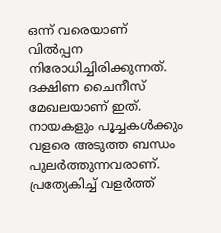ഒന്ന് വരെയാണ് വില്‍പ്പന നിരോധിച്ചിരിക്കുന്നത്. ദക്ഷിണ ചൈനീസ് മേഖലയാണ് ഇത്. നായകളും പൂച്ചകള്‍ക്കും വളരെ അടുത്ത ബന്ധം പുലര്‍ത്തുന്നവരാണ്. പ്രത്യേകിച്ച് വളര്‍ത്ത്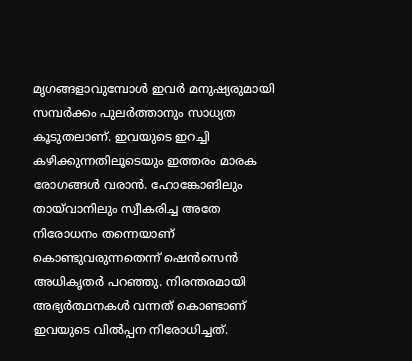മൃഗങ്ങളാവുമ്പോള്‍ ഇവര്‍ മനുഷ്യരുമായി സമ്പര്‍ക്കം പുലര്‍ത്താനും സാധ്യത കൂടുതലാണ്. ഇവയുടെ ഇറച്ചി കഴിക്കുന്നതിലൂടെയും ഇത്തരം മാരക രോഗങ്ങള്‍ വരാന്‍. ഹോങ്കോങിലും തായ്‌വാനിലും സ്വീകരിച്ച അതേ നിരോധനം തന്നെയാണ് കൊണ്ടുവരുന്നതെന്ന് ഷെന്‍സെന്‍ അധികൃതര്‍ പറഞ്ഞു. നിരന്തരമായി അഭ്യര്‍ത്ഥനകള്‍ വന്നത് കൊണ്ടാണ് ഇവയുടെ വില്‍പ്പന നിരോധിച്ചത്.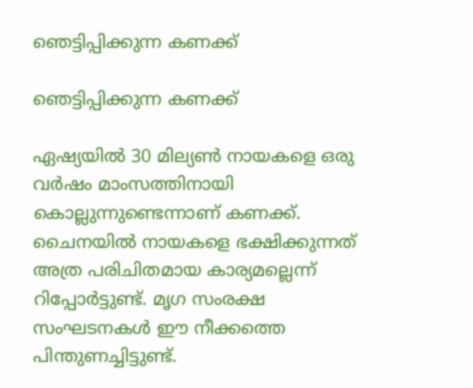ഞെട്ടിപ്പിക്കുന്ന കണക്ക്

ഞെട്ടിപ്പിക്കുന്ന കണക്ക്

ഏഷ്യയില്‍ 30 മില്യണ്‍ നായകളെ ഒരു വര്‍ഷം മാംസത്തിനായി കൊല്ലുന്നുണ്ടെന്നാണ് കണക്ക്. ചൈനയില്‍ നായകളെ ഭക്ഷിക്കുന്നത് അത്ര പരിചിതമായ കാര്യമല്ലെന്ന് റിപ്പോര്‍ട്ടുണ്ട്. മൃഗ സംരക്ഷ സംഘടനകള്‍ ഈ നീക്കത്തെ പിന്തുണച്ചിട്ടുണ്ട്.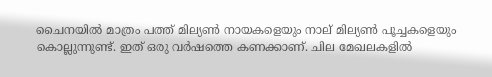ചൈനയില്‍ മാത്രം പത്ത് മില്യണ്‍ നായകളെയും നാല് മില്യണ്‍ പൂച്ചകളെയും കൊല്ലുന്നുണ്ട്. ഇത് ഒരു വര്‍ഷത്തെ കണക്കാണ്. ചില മേഖലകളില്‍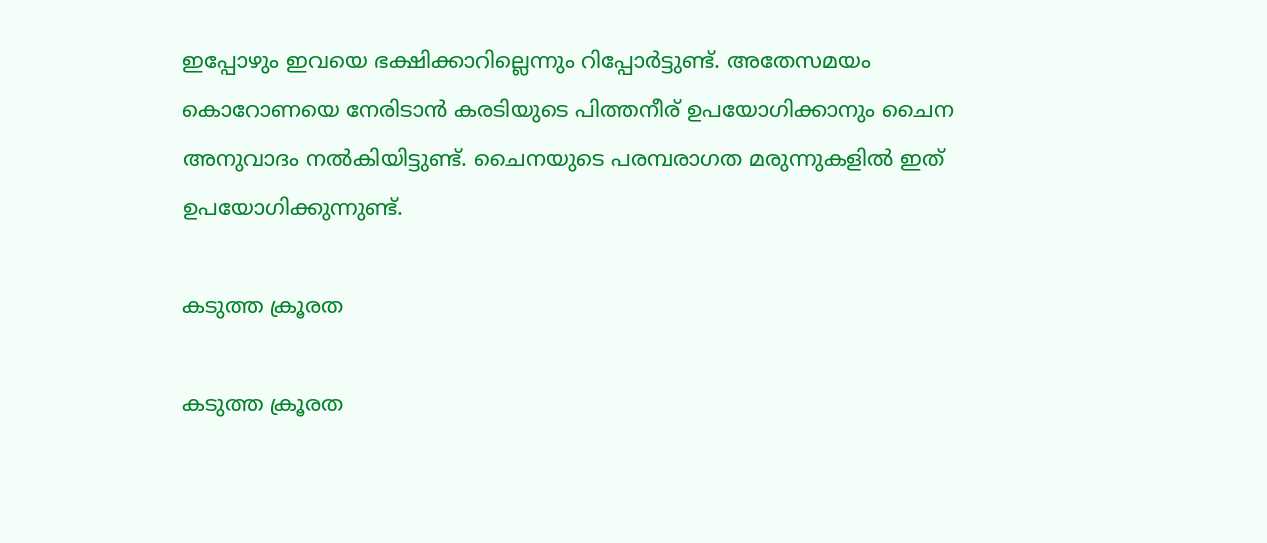ഇപ്പോഴും ഇവയെ ഭക്ഷിക്കാറില്ലെന്നും റിപ്പോര്‍ട്ടുണ്ട്. അതേസമയം കൊറോണയെ നേരിടാന്‍ കരടിയുടെ പിത്തനീര് ഉപയോഗിക്കാനും ചൈന അനുവാദം നല്‍കിയിട്ടുണ്ട്. ചൈനയുടെ പരമ്പരാഗത മരുന്നുകളില്‍ ഇത് ഉപയോഗിക്കുന്നുണ്ട്.

കടുത്ത ക്രൂരത

കടുത്ത ക്രൂരത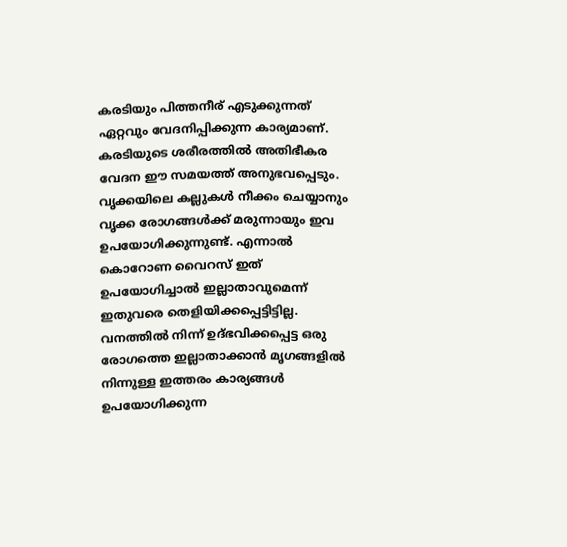കരടിയും പിത്തനീര് എടുക്കുന്നത് ഏറ്റവും വേദനിപ്പിക്കുന്ന കാര്യമാണ്. കരടിയുടെ ശരീരത്തില്‍ അതിഭീകര വേദന ഈ സമയത്ത് അനുഭവപ്പെടും. വൃക്കയിലെ കല്ലുകള്‍ നീക്കം ചെയ്യാനും വൃക്ക രോഗങ്ങള്‍ക്ക് മരുന്നായും ഇവ ഉപയോഗിക്കുന്നുണ്ട്. എന്നാല്‍ കൊറോണ വൈറസ് ഇത് ഉപയോഗിച്ചാല്‍ ഇല്ലാതാവുമെന്ന് ഇതുവരെ തെളിയിക്കപ്പെട്ടിട്ടില്ല. വനത്തില്‍ നിന്ന് ഉദ്ഭവിക്കപ്പെട്ട ഒരു രോഗത്തെ ഇല്ലാതാക്കാന്‍ മൃഗങ്ങളില്‍ നിന്നുള്ള ഇത്തരം കാര്യങ്ങള്‍ ഉപയോഗിക്കുന്ന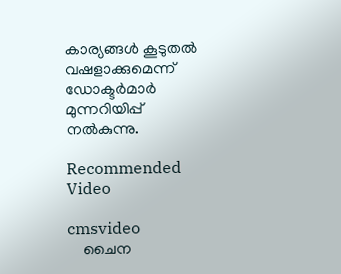കാര്യങ്ങള്‍ കൂടുതല്‍ വഷളാക്കുമെന്ന് ഡോക്ടര്‍മാര്‍ മുന്നറിയിപ്പ് നല്‍കുന്നു.

Recommended Video

cmsvideo
    ചൈന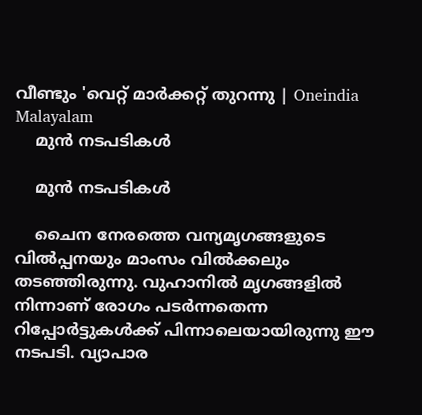വീണ്ടും 'വെറ്റ് മാര്‍ക്കറ്റ് തുറന്നു | Oneindia Malayalam
    മുന്‍ നടപടികള്‍

    മുന്‍ നടപടികള്‍

    ചൈന നേരത്തെ വന്യമൃഗങ്ങളുടെ വില്‍പ്പനയും മാംസം വില്‍ക്കലും തടഞ്ഞിരുന്നു. വുഹാനില്‍ മൃഗങ്ങളില്‍ നിന്നാണ് രോഗം പടര്‍ന്നതെന്ന റിപ്പോര്‍ട്ടുകള്‍ക്ക് പിന്നാലെയായിരുന്നു ഈ നടപടി. വ്യാപാര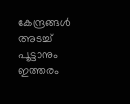കേന്ദ്രങ്ങള്‍ അടച്ച് പൂട്ടാനും ഇത്തരം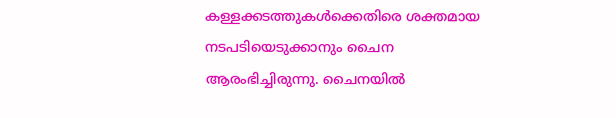കള്ളക്കടത്തുകള്‍ക്കെതിരെ ശക്തമായ നടപടിയെടുക്കാനും ചൈന ആരംഭിച്ചിരുന്നു. ചൈനയില്‍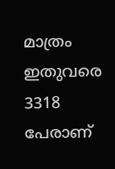മാത്രം ഇതുവരെ 3318 പേരാണ്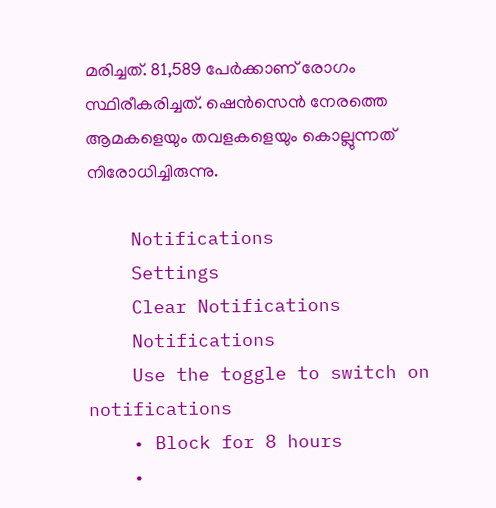മരിച്ചത്. 81,589 പേര്‍ക്കാണ് രോഗം സ്ഥിരീകരിച്ചത്. ഷെന്‍സെന്‍ നേരത്തെ ആമകളെയും തവളകളെയും കൊല്ലുന്നത് നിരോധിച്ചിരുന്നു.

    Notifications
    Settings
    Clear Notifications
    Notifications
    Use the toggle to switch on notifications
    • Block for 8 hours
    •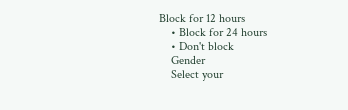Block for 12 hours
    • Block for 24 hours
    • Don't block
    Gender
    Select your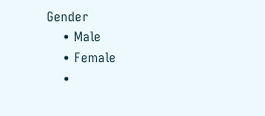Gender
    • Male
    • Female
    •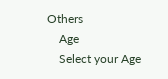Others
    Age
    Select your Age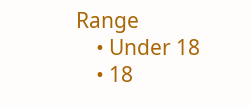Range
    • Under 18
    • 18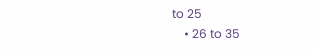to 25
    • 26 to 35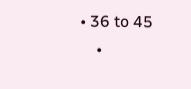• 36 to 45
    •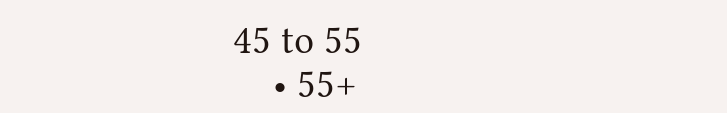45 to 55
    • 55+